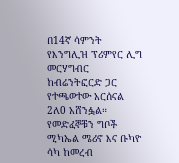በ14ኛ ሳምንት የእንግሊዝ ፕሪምየር ሊግ መርሃግብር ከብሬንትፎርድ ጋር የተጫወተው አርሰናል 2ለ0 አሸንፏል። የመድፈኞቹን ግቦች ሚካኤል ሜሪኖ እና ቡካዮ ሳካ ከመረብ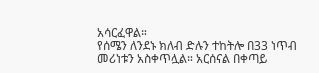አሳርፈዋል።
የሰሜን ለንደኑ ክለብ ድሉን ተከትሎ በ33 ነጥብ መሪነቱን አስቀጥሏል። አርሰናል በቀጣይ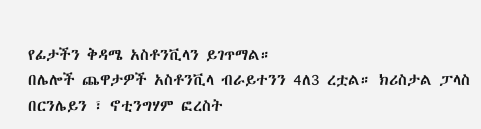የፊታችን ቅዳሜ አስቶንቪላን ይገጥማል።
በሌሎች ጨዋታዎች አስቶንቪላ ብራይተንን 4ለ3 ረቷል። ክሪስታል ፓላስ በርንሌይን ፣ ኖቲንግሃም ፎረስት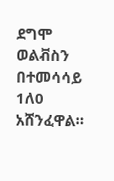ደግሞ ወልቭስን በተመሳሳይ 1ለ0 አሸንፈዋል።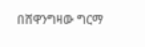በሸዋንግዛው ግርማ